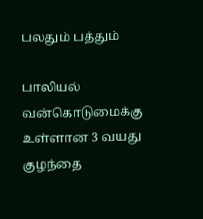பலதும் பத்தும்

பாலியல் வன்கொடுமைக்கு உள்ளான 3 வயது குழந்தை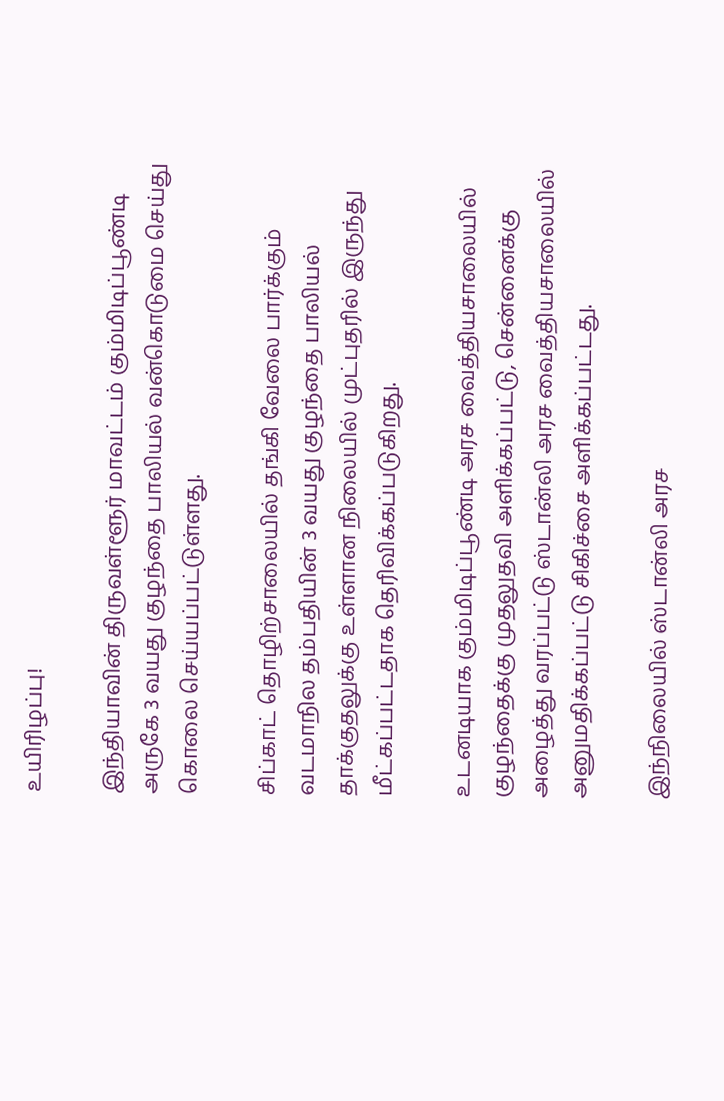உயிரிழப்பு!

இந்தியாவின் திருவள்ளூர் மாவட்டம் கும்மிடிப்பூண்டி அருகே 3 வயது குழந்தை பாலியல் வன்கொடுமை செய்து கொலை செய்யப்பட்டுள்ளது.

சிப்காட் தொழிற்சாலையில் தங்கி வேலை பார்க்கும் வடமாநில தம்பதியின் 3 வயது குழந்தை பாலியல் தாக்குதலுக்கு உள்ளான நிலையில் முட்புதரில் இருந்து மீட்கப்பட்டதாக தெரிவிக்கப்படுகிறது.

உடனடியாக கும்மிடிப்பூண்டி அரச வைத்தியசாலையில் குழந்தைக்கு முதலுதவி அளிக்கப்பட்டு, சென்னைக்கு அழைத்து வரப்பட்டு ஸ்டான்லி அரச வைத்தியசாலையில் அனுமதிக்கப்பட்டு சிகிச்சை அளிக்கப்பட்டது.

இந்நிலையில் ஸ்டான்லி அரச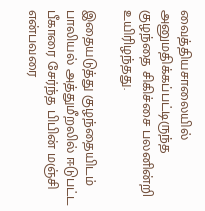வைத்தியசாலையில் அனுமதிக்கப்பட்டிருந்த குழந்தை சிகிச்சை பலனின்றி உயிரிழந்தது.

இதையடுத்து குழந்தையிடம் பாலியல் அத்துமீறலில் ஈடுபட்ட பீகாரை சேர்ந்த பிபின் மஞ்சி என்பவரை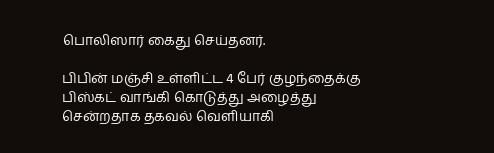பொலிஸார் கைது செய்தனர்.

பிபின் மஞ்சி உள்ளிட்ட 4 பேர் குழந்தைக்கு பிஸ்கட் வாங்கி கொடுத்து அழைத்து சென்றதாக தகவல் வெளியாகி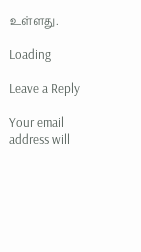உள்ளது.

Loading

Leave a Reply

Your email address will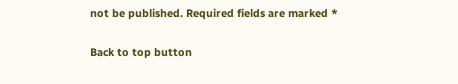not be published. Required fields are marked *

Back to top button